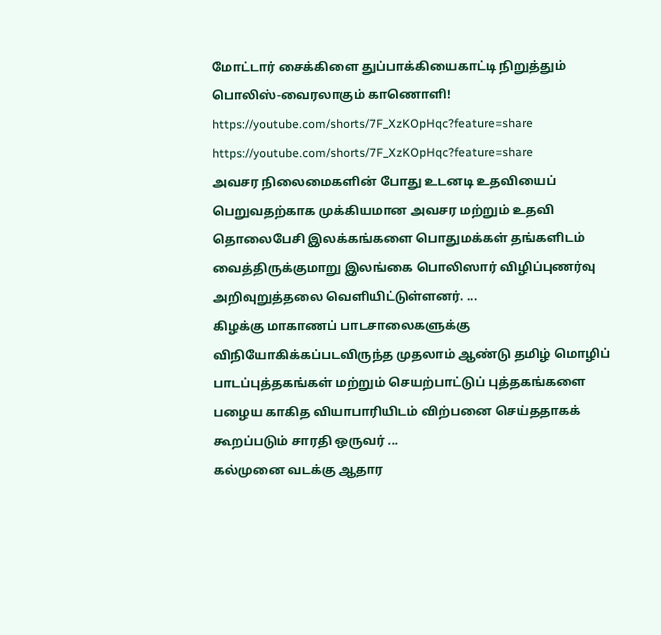மோட்டார் சைக்கிளை துப்பாக்கியைகாட்டி நிறுத்தும் பொலிஸ்-வைரலாகும் காணொளி!
https://youtube.com/shorts/7F_XzKOpHqc?feature=share
https://youtube.com/shorts/7F_XzKOpHqc?feature=share
அவசர நிலைமைகளின் போது உடனடி உதவியைப் பெறுவதற்காக முக்கியமான அவசர மற்றும் உதவி தொலைபேசி இலக்கங்களை பொதுமக்கள் தங்களிடம் வைத்திருக்குமாறு இலங்கை பொலிஸார் விழிப்புணர்வு அறிவுறுத்தலை வெளியிட்டுள்ளனர். ...
கிழக்கு மாகாணப் பாடசாலைகளுக்கு விநியோகிக்கப்படவிருந்த முதலாம் ஆண்டு தமிழ் மொழிப் பாடப்புத்தகங்கள் மற்றும் செயற்பாட்டுப் புத்தகங்களை பழைய காகித வியாபாரியிடம் விற்பனை செய்ததாகக் கூறப்படும் சாரதி ஒருவர் ...
கல்முனை வடக்கு ஆதார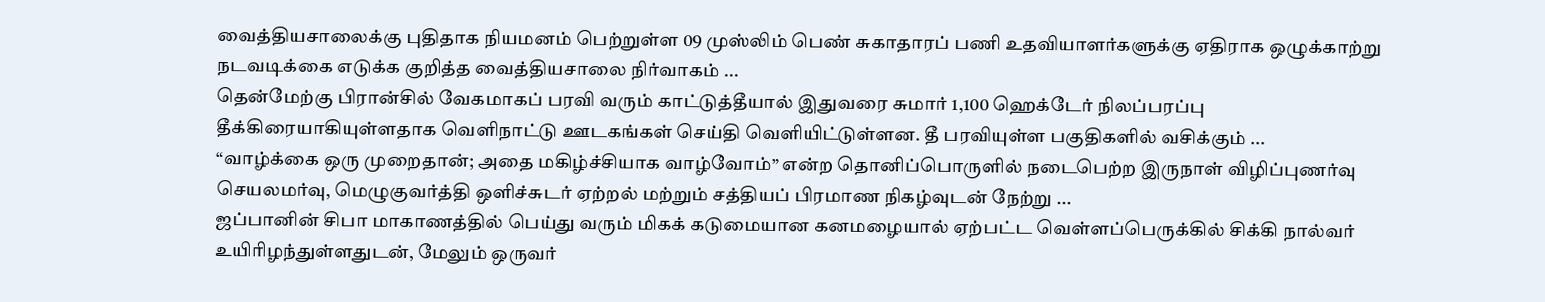வைத்தியசாலைக்கு புதிதாக நியமனம் பெற்றுள்ள 09 முஸ்லிம் பெண் சுகாதாரப் பணி உதவியாளர்களுக்கு ஏதிராக ஒழுக்காற்று நடவடிக்கை எடுக்க குறித்த வைத்தியசாலை நிர்வாகம் ...
தென்மேற்கு பிரான்சில் வேகமாகப் பரவி வரும் காட்டுத்தீயால் இதுவரை சுமார் 1,100 ஹெக்டேர் நிலப்பரப்பு தீக்கிரையாகியுள்ளதாக வெளிநாட்டு ஊடகங்கள் செய்தி வெளியிட்டுள்ளன. தீ பரவியுள்ள பகுதிகளில் வசிக்கும் ...
“வாழ்க்கை ஒரு முறைதான்; அதை மகிழ்ச்சியாக வாழ்வோம்” என்ற தொனிப்பொருளில் நடைபெற்ற இருநாள் விழிப்புணர்வு செயலமர்வு, மெழுகுவர்த்தி ஒளிச்சுடர் ஏற்றல் மற்றும் சத்தியப் பிரமாண நிகழ்வுடன் நேற்று ...
ஜப்பானின் சிபா மாகாணத்தில் பெய்து வரும் மிகக் கடுமையான கனமழையால் ஏற்பட்ட வெள்ளப்பெருக்கில் சிக்கி நால்வர் உயிரிழந்துள்ளதுடன், மேலும் ஒருவர்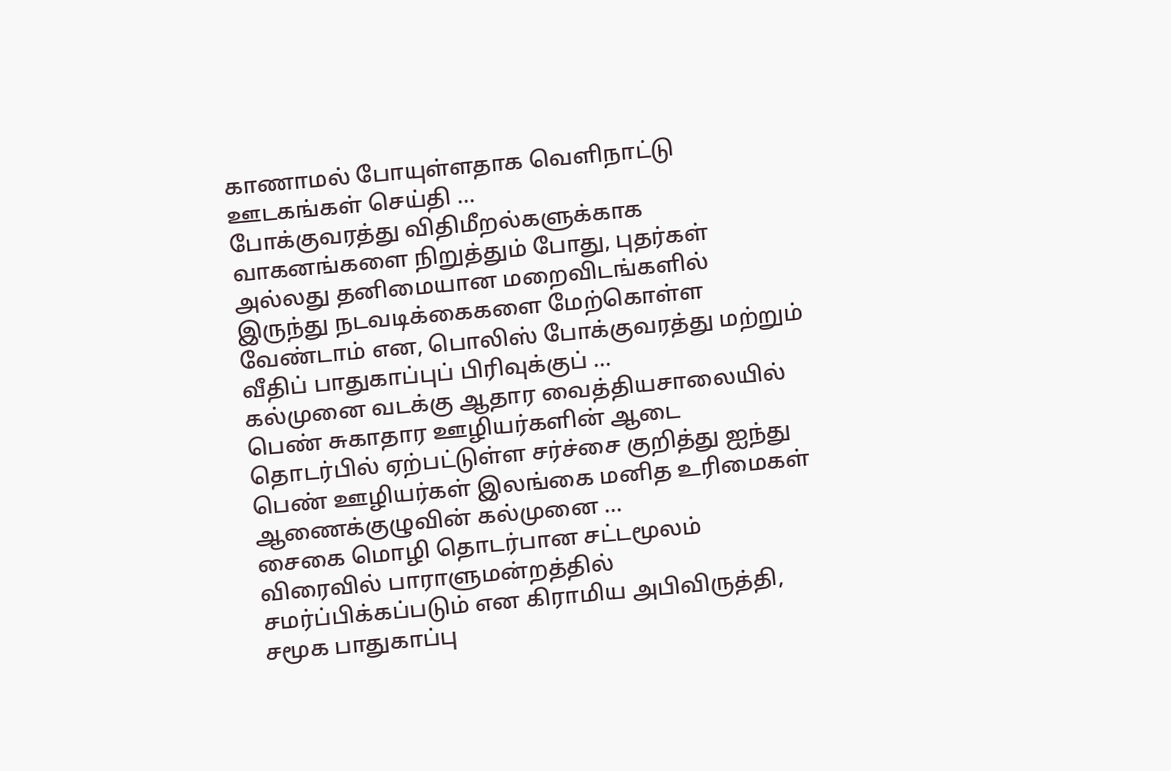காணாமல் போயுள்ளதாக வெளிநாட்டு ஊடகங்கள் செய்தி ...
போக்குவரத்து விதிமீறல்களுக்காக வாகனங்களை நிறுத்தும் போது, புதர்கள் அல்லது தனிமையான மறைவிடங்களில் இருந்து நடவடிக்கைகளை மேற்கொள்ள வேண்டாம் என, பொலிஸ் போக்குவரத்து மற்றும் வீதிப் பாதுகாப்புப் பிரிவுக்குப் ...
கல்முனை வடக்கு ஆதார வைத்தியசாலையில் பெண் சுகாதார ஊழியர்களின் ஆடை தொடர்பில் ஏற்பட்டுள்ள சர்ச்சை குறித்து ஐந்து பெண் ஊழியர்கள் இலங்கை மனித உரிமைகள் ஆணைக்குழுவின் கல்முனை ...
சைகை மொழி தொடர்பான சட்டமூலம் விரைவில் பாராளுமன்றத்தில் சமர்ப்பிக்கப்படும் என கிராமிய அபிவிருத்தி, சமூக பாதுகாப்பு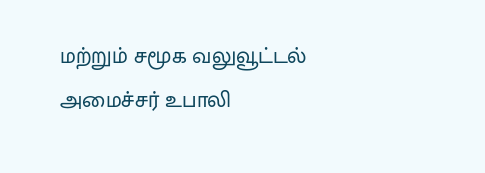மற்றும் சமூக வலுவூட்டல் அமைச்சர் உபாலி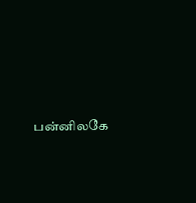பன்னிலகே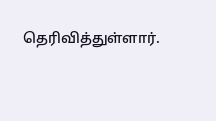தெரிவித்துள்ளார்.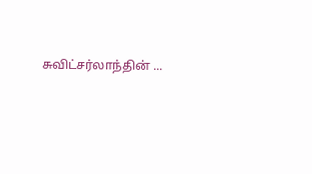சுவிட்சர்லாந்தின் ...